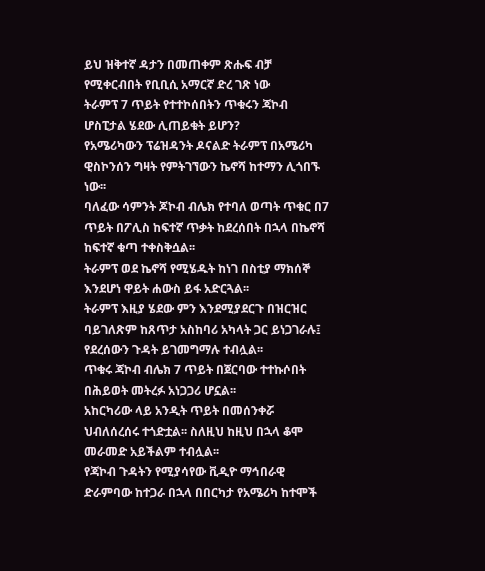ይህ ዝቅተኛ ዳታን በመጠቀም ጽሑፍ ብቻ የሚቀርብበት የቢቢሲ አማርኛ ድረ ገጽ ነው
ትራምፕ 7 ጥይት የተተኮሰበትን ጥቁሩን ጃኮብ ሆስፒታል ሄደው ሊጠይቁት ይሆን?
የአሜሪካውን ፕሬዝዳንት ዶናልድ ትራምፕ በአሜሪካ ዊስኮንሰን ግዛት የምትገኘውን ኬኖሻ ከተማን ሊጎበኙ ነው፡፡
ባለፈው ሳምንት ጆኮብ ብሌክ የተባለ ወጣት ጥቁር በ7 ጥይት በፖሊስ ከፍተኛ ጥቃት ከደረሰበት በኋላ በኬኖሻ ከፍተኛ ቁጣ ተቀስቅሷል፡፡
ትራምፕ ወደ ኬኖሻ የሚሄዱት ከነገ በስቲያ ማክሰኞ እንደሆነ ዋይት ሐውስ ይፋ አድርጓል፡፡
ትራምፕ እዚያ ሄደው ምን እንደሚያደርጉ በዝርዝር ባይገለጽም ከጸጥታ አስከባሪ አካላት ጋር ይነጋገራሉ፤ የደረሰውን ጉዳት ይገመግማሉ ተብሏል፡፡
ጥቁሩ ጃኮብ ብሌክ 7 ጥይት በጀርባው ተተኩሶበት በሕይወት መትረፉ አነጋጋሪ ሆኗል፡፡
አከርካሪው ላይ አንዲት ጥይት በመሰንቀሯ ህብለሰረሰሩ ተጎድቷል፡፡ ስለዚህ ከዚህ በኋላ ቆሞ መራመድ አይችልም ተብሏል፡፡
የጃኮብ ጉዳትን የሚያሳየው ቪዲዮ ማኅበራዊ ድራምባው ከተጋራ በኋላ በበርካታ የአሜሪካ ከተሞች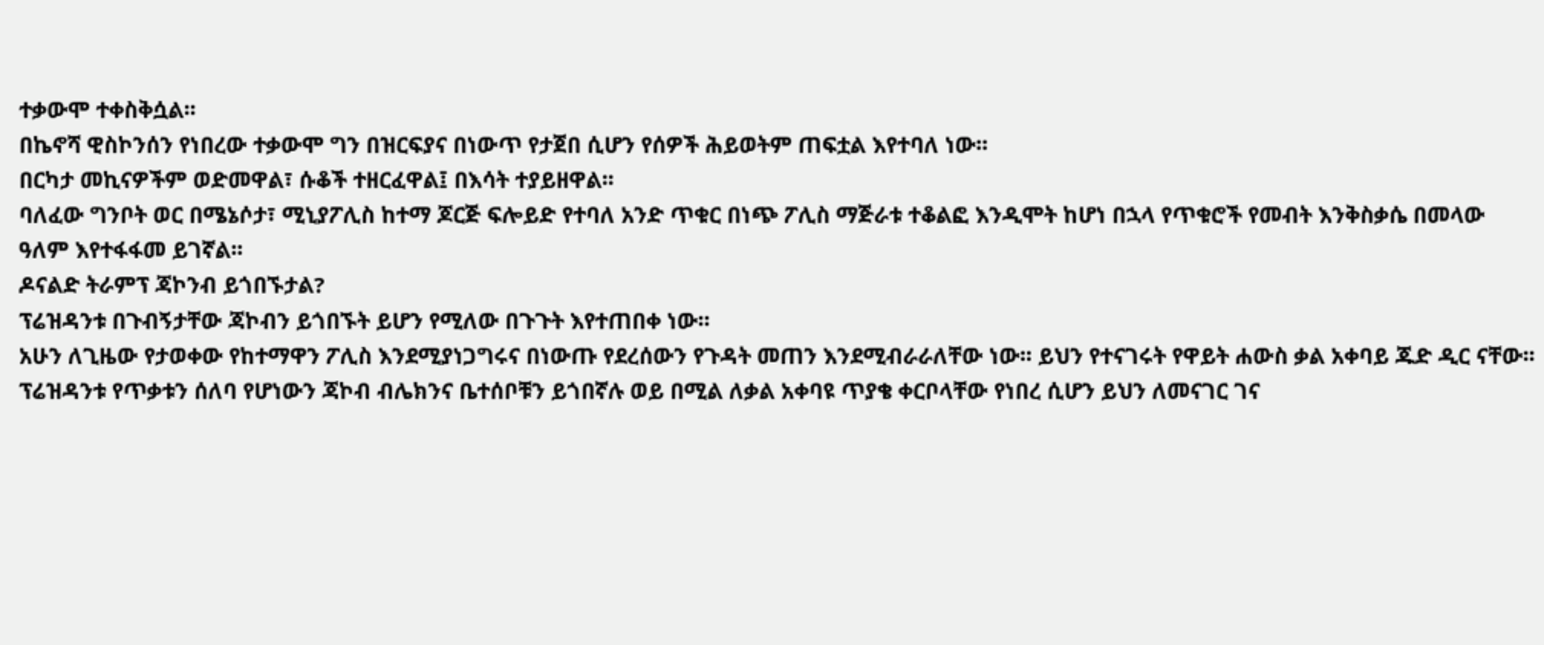ተቃውሞ ተቀስቅሷል፡፡
በኬኖሻ ዊስኮንሰን የነበረው ተቃውሞ ግን በዝርፍያና በነውጥ የታጀበ ሲሆን የሰዎች ሕይወትም ጠፍቷል እየተባለ ነው፡፡
በርካታ መኪናዎችም ወድመዋል፣ ሱቆች ተዘርፈዋል፤ በእሳት ተያይዘዋል፡፡
ባለፈው ግንቦት ወር በሜኔሶታ፣ ሚኒያፖሊስ ከተማ ጆርጅ ፍሎይድ የተባለ አንድ ጥቁር በነጭ ፖሊስ ማጅራቱ ተቆልፎ እንዲሞት ከሆነ በኋላ የጥቁሮች የመብት እንቅስቃሴ በመላው ዓለም እየተፋፋመ ይገኛል፡፡
ዶናልድ ትራምፕ ጃኮንብ ይጎበኙታል?
ፕሬዝዳንቱ በጉብኝታቸው ጃኮብን ይጎበኙት ይሆን የሚለው በጉጉት እየተጠበቀ ነው፡፡
አሁን ለጊዜው የታወቀው የከተማዋን ፖሊስ እንደሚያነጋግሩና በነውጡ የደረሰውን የጉዳት መጠን እንደሚብራራለቸው ነው፡፡ ይህን የተናገሩት የዋይት ሐውስ ቃል አቀባይ ጁድ ዲር ናቸው፡፡
ፕሬዝዳንቱ የጥቃቱን ሰለባ የሆነውን ጃኮብ ብሌክንና ቤተሰቦቹን ይጎበኛሉ ወይ በሚል ለቃል አቀባዩ ጥያቄ ቀርቦላቸው የነበረ ሲሆን ይህን ለመናገር ገና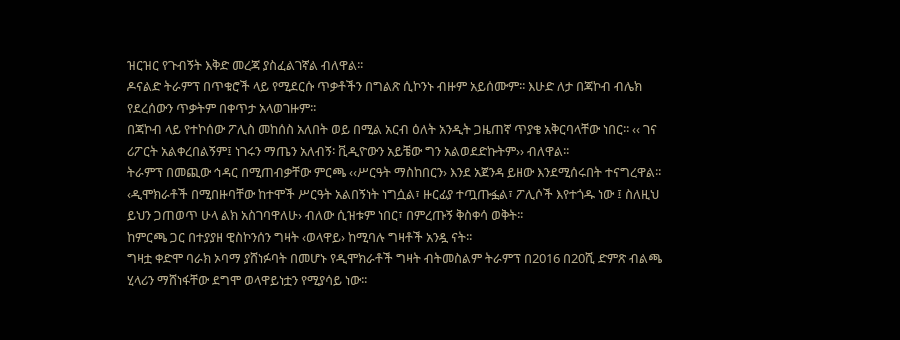ዝርዝር የጉብኝት እቅድ መረጃ ያስፈልገኛል ብለዋል፡፡
ዶናልድ ትራምፕ በጥቁሮች ላይ የሚደርሱ ጥቃቶችን በግልጽ ሲኮንኑ ብዙም አይሰሙም፡፡ እሁድ ለታ በጃኮብ ብሌክ የደረሰውን ጥቃትም በቀጥታ አላወገዙም፡፡
በጃኮብ ላይ የተኮሰው ፖሊስ መከሰስ አለበት ወይ በሚል አርብ ዕለት አንዲት ጋዜጠኛ ጥያቄ አቅርባላቸው ነበር፡፡ ‹‹ ገና ሪፖርት አልቀረበልኝም፤ ነገሩን ማጤን አለብኝ፡ ቪዲዮውን አይቼው ግን አልወደድኩትም›› ብለዋል፡፡
ትራምፕ በመጪው ኅዳር በሚጠብቃቸው ምርጫ ‹‹ሥርዓት ማስከበርን› እንደ አጀንዳ ይዘው እንደሚሰሩበት ተናግረዋል፡፡
‹ዲሞክራቶች በሚበዙባቸው ከተሞች ሥርዓት አልበኝነት ነግሷል፣ ዙርፊያ ተጧጡፏል፣ ፖሊሶች እየተጎዱ ነው ፤ ስለዚህ ይህን ጋጠወጥ ሁላ ልክ አስገባዋለሁ› ብለው ሲዝቱም ነበር፣ በምረጡኝ ቅስቀሳ ወቅት፡፡
ከምርጫ ጋር በተያያዘ ዊስኮንሰን ግዛት ‹ወላዋይ› ከሚባሉ ግዛቶች አንዷ ናት፡፡
ግዛቷ ቀድሞ ባራክ ኦባማ ያሸነፉባት በመሆኑ የዲሞክራቶች ግዛት ብትመስልም ትራምፕ በ2016 በ20ሺ ድምጽ ብልጫ ሂላሪን ማሸነፋቸው ደግሞ ወላዋይነቷን የሚያሳይ ነው፡፡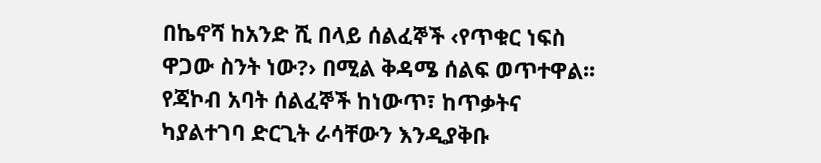በኬኖሻ ከአንድ ሺ በላይ ሰልፈኞች ‹የጥቁር ነፍስ ዋጋው ስንት ነው?› በሚል ቅዳሜ ሰልፍ ወጥተዋል፡፡
የጃኮብ አባት ሰልፈኞች ከነውጥ፣ ከጥቃትና ካያልተገባ ድርጊት ራሳቸውን እንዲያቅቡ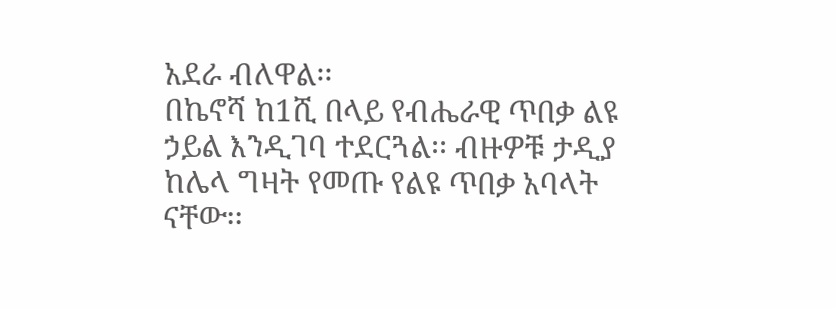አደራ ብለዋል፡፡
በኬኖሻ ከ1ሺ በላይ የብሔራዊ ጥበቃ ልዩ ኃይል እንዲገባ ተደርጓል፡፡ ብዙዎቹ ታዲያ ከሌላ ግዛት የመጡ የልዩ ጥበቃ አባላት ናቸው፡፡